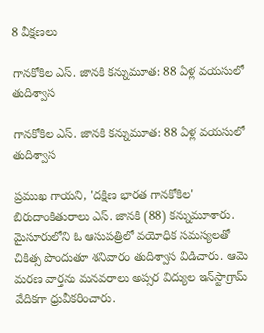8 వీక్షణలు

గానకోకిల ఎస్. జానకి కన్నుమూత: 88 ఏళ్ల వయసులో తుదిశ్వాస

గానకోకిల ఎస్. జానకి కన్నుమూత: 88 ఏళ్ల వయసులో తుదిశ్వాస

ప్రముఖ గాయని, 'దక్షిణ భారత గానకోకిల' బిరుదాంకితురాలు ఎస్. జానకి (88) కన్నుమూశారు. మైసూరులోని ఓ ఆసుపత్రిలో వయోధిక సమస్యలతో చికిత్స పొందుతూ శనివారం తుదిశ్వాస విడిచారు. ఆమె మరణ వార్తను మనవరాలు అప్సర విద్యుల ఇన్‌స్టాగ్రామ్‌ వేదికగా ధ్రువీకరించారు.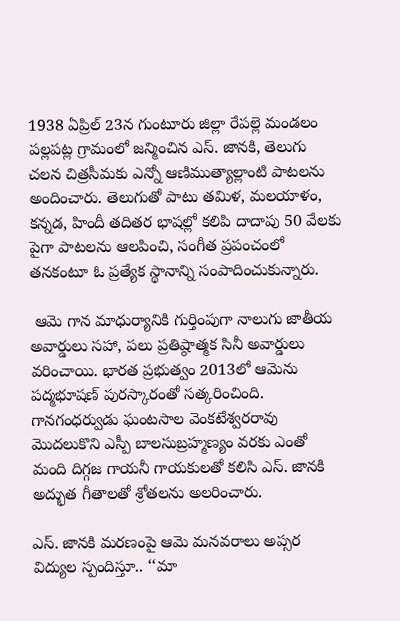1938 ఏప్రిల్‌ 23న గుంటూరు జిల్లా రేపల్లె మండలం పల్లపట్ల గ్రామంలో జన్మించిన ఎస్. జానకి, తెలుగు చలన చిత్రసీమకు ఎన్నో ఆణిముత్యాల్లాంటి పాటలను అందించారు. తెలుగుతో పాటు తమిళ, మలయాళం, కన్నడ, హిందీ తదితర భాషల్లో కలిపి దాదాపు 50 వేలకు పైగా పాటలను ఆలపించి, సంగీత ప్రపంచంలో తనకంటూ ఓ ప్రత్యేక స్థానాన్ని సంపాదించుకున్నారు.

 ఆమె గాన మాధుర్యానికి గుర్తింపుగా నాలుగు జాతీయ అవార్డులు సహా, పలు ప్రతిష్ఠాత్మక సినీ అవార్డులు వరించాయి. భారత ప్రభుత్వం 2013లో ఆమెను పద్మభూషణ్‌ పురస్కారంతో సత్కరించింది. గానగంధర్వుడు ఘంటసాల వెంకటేశ్వరరావు మొదలుకొని ఎస్పీ బాలసుబ్రహ్మణ్యం వరకు ఎంతో మంది దిగ్గజ గాయనీ గాయకులతో కలిసి ఎస్. జానకి అద్భుత గీతాలతో శ్రోతలను అలరించారు.

ఎస్. జానకి మరణంపై ఆమె మనవరాలు అప్సర విద్యుల స్పందిస్తూ.. ‘‘మా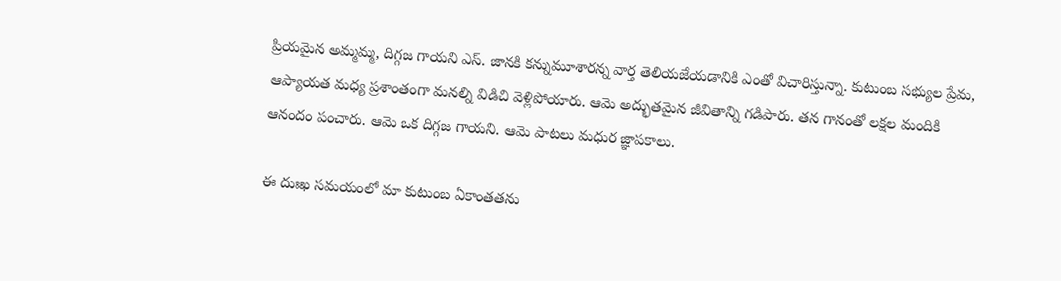ప్రియమైన అమ్మమ్మ, దిగ్గజ గాయని ఎస్. జానకి కన్నుమూశారన్న వార్త తెలియజేయడానికి ఎంతో విచారిస్తున్నా. కుటుంబ సభ్యుల ప్రేమ, ఆప్యాయత మధ్య ప్రశాంతంగా మనల్ని విడిచి వెళ్లిపోయారు. ఆమె అద్భుతమైన జీవితాన్ని గడిపారు. తన గానంతో లక్షల మందికి ఆనందం పంచారు. ఆమె ఒక దిగ్గజ గాయని. ఆమె పాటలు మధుర జ్ఞాపకాలు.

ఈ దుఃఖ సమయంలో మా కుటుంబ ఏకాంతతను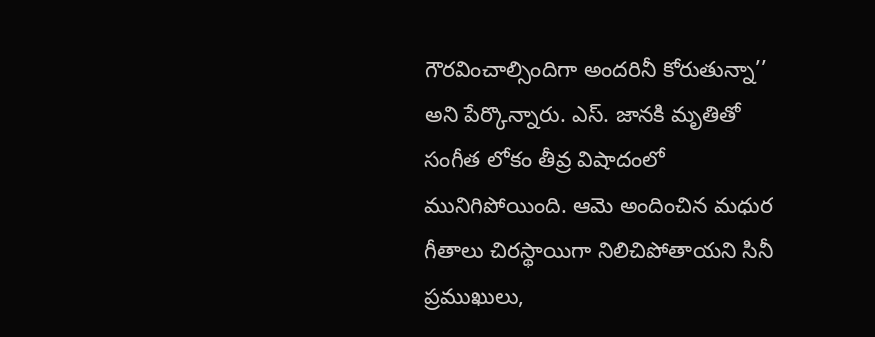గౌరవించాల్సిందిగా అందరినీ కోరుతున్నా’’ అని పేర్కొన్నారు. ఎస్. జానకి మృతితో సంగీత లోకం తీవ్ర విషాదంలో మునిగిపోయింది. ఆమె అందించిన మధుర గీతాలు చిరస్థాయిగా నిలిచిపోతాయని సినీ ప్రముఖులు,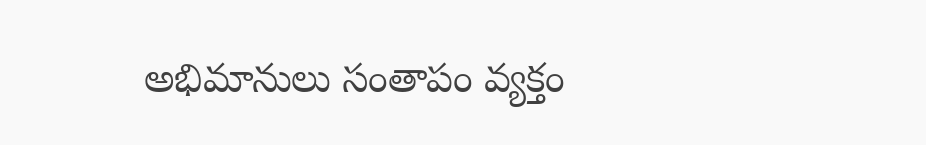అభిమానులు సంతాపం వ్యక్తం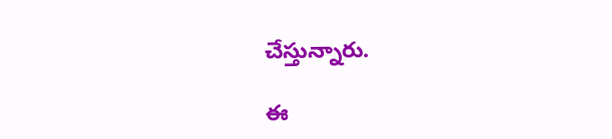చేస్తున్నారు.

ఈ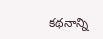కథనాన్ని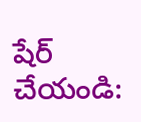షేర్ చేయండి: